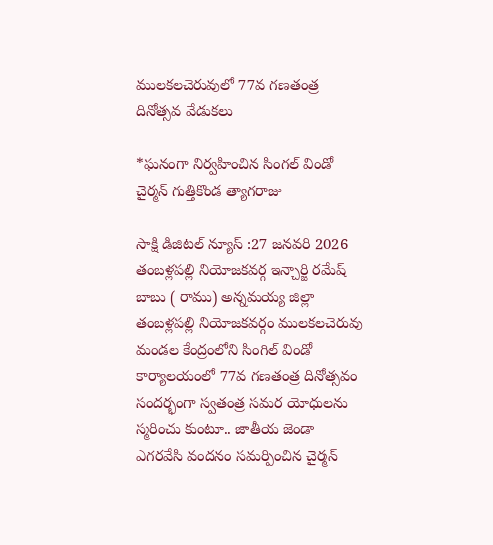ములకలచెరువులో 77వ గణతంత్ర దినోత్సవ వేడుకలు

*ఘనంగా నిర్వహించిన సింగల్ విండో చైర్మన్ గుత్తికొండ త్యాగరాజు

సాక్షి డిజిటల్ న్యూస్ :27 జనవరి 2026 తంబళ్లపల్లి నియోజకవర్గ ఇన్చార్జి రమేష్ బాబు ( రాము) అన్నమయ్య జిల్లా తంబళ్లపల్లి నియోజకవర్గం ములకలచెరువు మండల కేంద్రంలోని సింగిల్ విండో కార్యాలయంలో 77వ గణతంత్ర దినోత్సవం సందర్భంగా స్వతంత్ర సమర యోధులను స్మరించు కుంటూ.. జాతీయ జెండా ఎగరవేసి వందనం సమర్పించిన చైర్మన్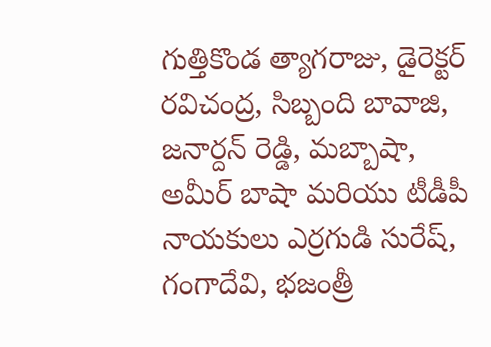గుత్తికొండ త్యాగరాజు, డైరెక్టర్ రవిచంద్ర, సిబ్బంది బావాజి, జనార్దన్ రెడ్డి, మబ్బాషా, అమీర్ బాషా మరియు టీడీపీ నాయకులు ఎర్రగుడి సురేష్, గంగాదేవి, భజంత్రీ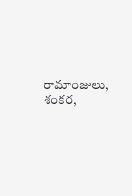రామాంజులు, శంకర,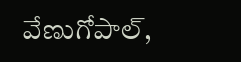వేణుగోపాల్,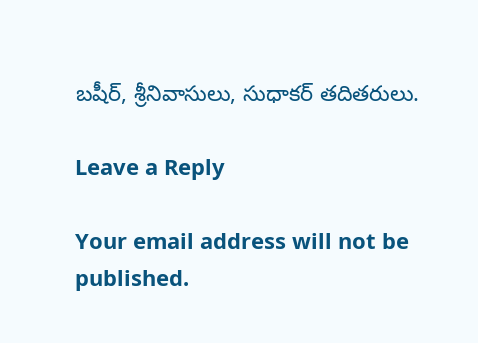బషీర్, శ్రీనివాసులు, సుధాకర్ తదితరులు.

Leave a Reply

Your email address will not be published.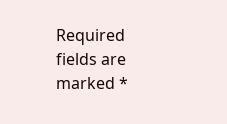Required fields are marked *